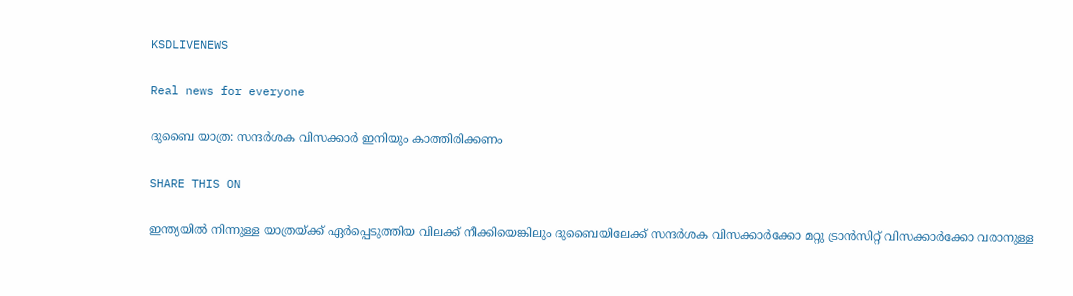KSDLIVENEWS

Real news for everyone

ദുബൈ യാത്ര: സന്ദര്‍ശക വിസക്കാര്‍ ഇനിയും കാത്തിരിക്കണം

SHARE THIS ON

ഇന്ത്യയിൽ നിന്നുള്ള യാത്രയ്ക്ക് ഏർപ്പെടുത്തിയ വിലക്ക് നീക്കിയെങ്കിലും ദുബൈയിലേക്ക് സന്ദർശക വിസക്കാർക്കോ മറ്റു ട്രാൻസിറ്റ് വിസക്കാർക്കോ വരാനുള്ള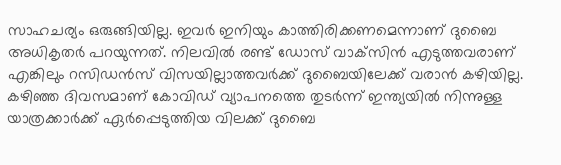സാഹചര്യം ഒരുങ്ങിയില്ല. ഇവർ ഇനിയും കാത്തിരിക്കണമെന്നാണ് ദുബൈ അധികൃതർ പറയുന്നത്. നിലവിൽ രണ്ട് ഡോസ് വാക്‌സിൻ എടുത്തവരാണ് എങ്കിലും റസിഡൻസ് വിസയില്ലാത്തവർക്ക് ദുബൈയിലേക്ക് വരാൻ കഴിയില്ല. കഴിഞ്ഞ ദിവസമാണ് കോവിഡ് വ്യാപനത്തെ തുടർന്ന് ഇന്ത്യയിൽ നിന്നുള്ള യാത്രക്കാർക്ക് ഏർപ്പെടുത്തിയ വിലക്ക് ദുബൈ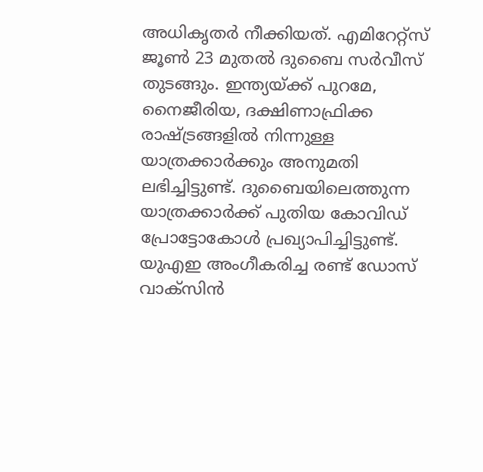അധികൃതർ നീക്കിയത്. എമിറേറ്റ്സ് ജൂൺ 23 മുതൽ ദുബൈ സർവീസ് തുടങ്ങും. ഇന്ത്യയ്ക്ക് പുറമേ, നൈജീരിയ, ദക്ഷിണാഫ്രിക്ക രാഷ്ട്രങ്ങളിൽ നിന്നുള്ള യാത്രക്കാർക്കും അനുമതി ലഭിച്ചിട്ടുണ്ട്. ദുബൈയിലെത്തുന്ന യാത്രക്കാർക്ക് പുതിയ കോവിഡ് പ്രോട്ടോകോൾ പ്രഖ്യാപിച്ചിട്ടുണ്ട്. യുഎഇ അംഗീകരിച്ച രണ്ട് ഡോസ് വാക്‌സിൻ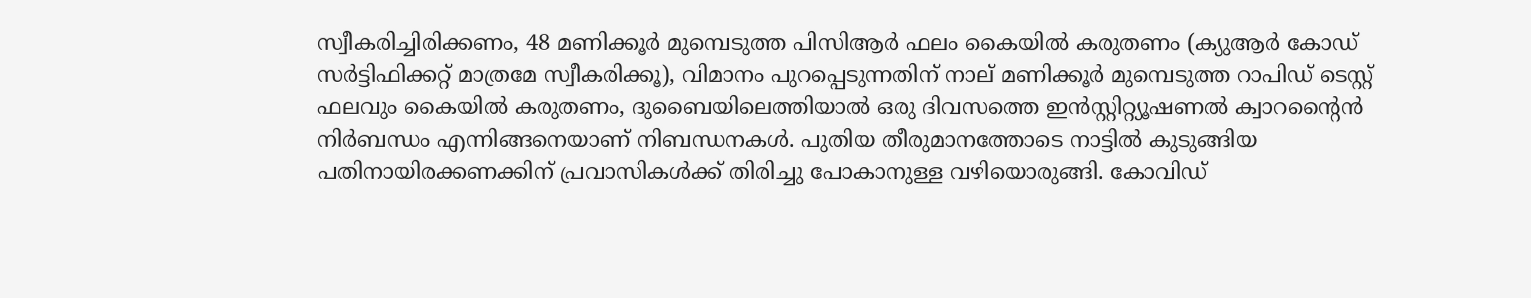സ്വീകരിച്ചിരിക്കണം, 48 മണിക്കൂർ മുമ്പെടുത്ത പിസിആർ ഫലം കൈയിൽ കരുതണം (ക്യുആർ കോഡ് സർട്ടിഫിക്കറ്റ് മാത്രമേ സ്വീകരിക്കൂ), വിമാനം പുറപ്പെടുന്നതിന് നാല് മണിക്കൂർ മുമ്പെടുത്ത റാപിഡ് ടെസ്റ്റ് ഫലവും കൈയിൽ കരുതണം, ദുബൈയിലെത്തിയാൽ ഒരു ദിവസത്തെ ഇൻസ്റ്റിറ്റ്യൂഷണൽ ക്വാറന്റൈൻ നിർബന്ധം എന്നിങ്ങനെയാണ് നിബന്ധനകൾ. പുതിയ തീരുമാനത്തോടെ നാട്ടിൽ കുടുങ്ങിയ പതിനായിരക്കണക്കിന് പ്രവാസികൾക്ക് തിരിച്ചു പോകാനുള്ള വഴിയൊരുങ്ങി. കോവിഡ്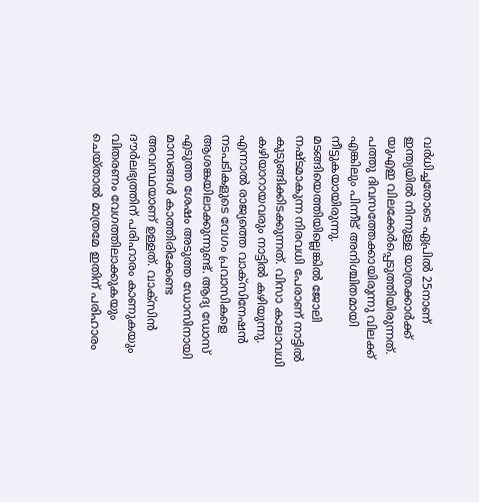വർധിച്ചതോടെ ഏപ്രിൽ 25നാണ് ഇന്ത്യയിൽ നിന്നുള്ള യാത്രക്കാർക്ക് യുഎഇ വിലക്കേർപ്പെടുത്തിയിരുന്നത്. പത്തു ദിവസത്തേക്കായിരുന്നു വിലക്ക് എങ്കിലും പിന്നീട് അനിശ്ചിതമായി നീട്ടുകയായിരുന്നു. മടങ്ങിയെത്തിയില്ലെങ്കിൽ ജോലി നഷ്ടമാകുന്ന നിരവധി പേരാണ് നാട്ടിൽ കുടുങ്ങിക്കിടക്കുന്നത്. വിസാ കാലാവധി കഴിയാറായവരും നാട്ടിൽ കഴിയുന്നു. എന്നാൽ രാജ്യത്തെ വാക്‌സിനേഷൻ നടപടികളുടെ വേഗം പ്രവാസികളെ ആശങ്കയിലാക്കുന്നുണ്ട്. ആദ്യ ഡോസ് എടുത്ത ശേഷം അടുത്ത ഡോസിനായി മാസങ്ങൾ കാത്തിരിക്കേണ്ട അവസ്ഥയാണ് ഉള്ളത്. വാക്‌സിൻ ദൗർലഭ്യത്തിന് പരിഹാരം കാണുകയും വിതരണം വേഗത്തിലാക്കുകയും ചെയ്താൽ മാത്രമേ ഇതിന് പരിഹാരം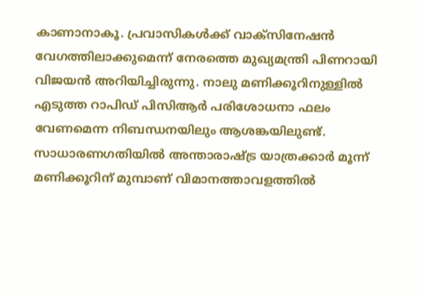കാണാനാകൂ. പ്രവാസികൾക്ക് വാക്‌സിനേഷൻ വേഗത്തിലാക്കുമെന്ന് നേരത്തെ മുഖ്യമന്ത്രി പിണറായി വിജയൻ അറിയിച്ചിരുന്നു. നാലു മണിക്കൂറിനുള്ളിൽ എടുത്ത റാപിഡ് പിസിആർ പരിശോധനാ ഫലം വേണമെന്ന നിബന്ധനയിലും ആശങ്കയിലുണ്ട്. സാധാരണഗതിയിൽ അന്താരാഷ്ട്ര യാത്രക്കാർ മൂന്ന് മണിക്കൂറിന് മുമ്പാണ് വിമാനത്താവളത്തിൽ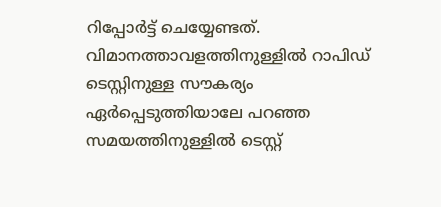റിപ്പോർട്ട് ചെയ്യേണ്ടത്. വിമാനത്താവളത്തിനുള്ളിൽ റാപിഡ് ടെസ്റ്റിനുള്ള സൗകര്യം ഏർപ്പെടുത്തിയാലേ പറഞ്ഞ സമയത്തിനുള്ളിൽ ടെസ്റ്റ്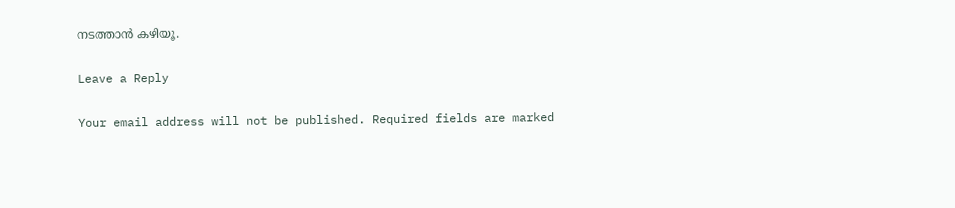നടത്താൻ കഴിയൂ.

Leave a Reply

Your email address will not be published. Required fields are marked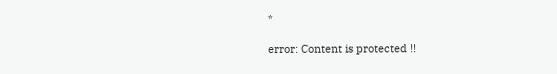*

error: Content is protected !!